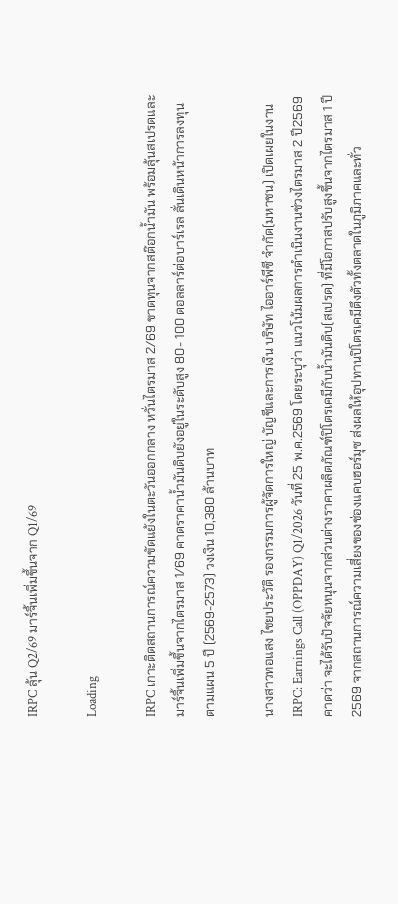IRPC ลุ้น Q2/69 มาร์จิ้นเพิ่มขึ้นจาก Q1/69

Loading

IRPC เกาะติดสถานการณ์ความขัดแย้งในตะวันออกกลาง หวั่นไตรมาส 2/69 ขาดทุนจากสต๊อกน้ำมัน พร้อมลุ้นสเปรดและมาร์จิ้นเพิ่มขึ้นจากไตรมาส 1/69 คาดราคาน้ำมันดิบยังอยู่ในระดับสูง 80- 100 ดอลลาร์ต่อบาร์เรล ลั่นเดินหน้าการลงทุนตามแผน 5 ปี (2569-2573) วงเงิน 10,380 ล้านบาท

นางสาวทอแสง ไชยประวัติ รองกรรมการผู้จัดการใหญ่ บัญชีและการเงิน บริษัท ไออาร์พีซี จำกัด(มหาชน) เปิดเผยในงาน IRPC: Earnings Call (OPPDAY) Q1/2026 วันที่ 25 พ.ค.2569 โดยระบุว่า แนวโน้มผลการดำเนินงานช่วงไตรมาส 2 ปี2569 คาดว่า จะได้รับปัจจัยหนุนจากส่วนต่างราคาผลิตภัณฑ์ปิโตรเคมีกับน้ำมันดิบ(สเปรด) ที่มีโอกาสปรับสูงขึ้นจากไตรมาส 1 ปี2569 จากสถานการณ์ความเสี่ยงของช่องแคบฮอร์มุซ ส่งผลให้อุปทานปิโตรเคมีตึงตัวทั้งตลาดในภูมิภาคและทั่ว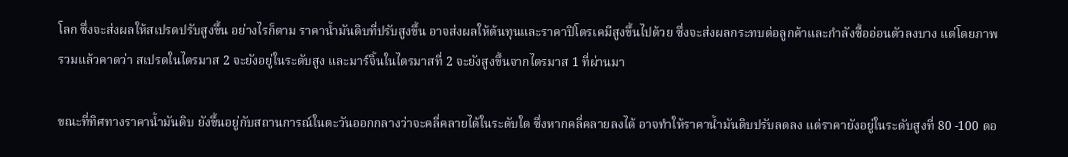โลก ซึ่งจะส่งผลให้สเปรดปรับสูงขึ้น อย่างไรก็ตาม ราคาน้ำมันดิบที่ปรับสูงขึ้น อาจส่งผลให้ต้นทุนและราคาปิโตรเคมีสูงขึ้นไปด้วย ซึ่งจะส่งผลกระทบต่อลูกค้าและกำลังซื้ออ่อนตัวลงบาง แต่โดยภาพรวมแล้วคาดว่า สเปรดในไตรมาส 2 จะยังอยู่ในระดับสูง และมาร์จิ้นในไตรมาสที่ 2 จะยังสูงขึ้นจากไตรมาส 1 ที่ผ่านมา

ขณะที่ทิศทางราคาน้ำมันดิบ ยังขึ้นอยู่กับสถานการณ์ในตะวันออกกลางว่าจะคลี่คลายได้ในระดับใด ซึ่งหากคลี่คลายลงได้ อาจทำให้ราคาน้ำมันดิบปรับลดลง แต่ราคายังอยู่ในระดับสูงที่ 80 -100 ดอ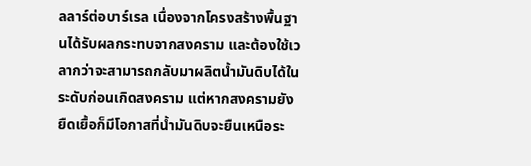ลลาร์ต่อบาร์เรล เนื่องจากโครงสร้างพื้นฐานได้รับผลกระทบจากสงคราม และต้องใช้เวลากว่าจะสามารถกลับมาผลิตน้ำมันดิบได้ในระดับก่อนเกิดสงคราม แต่หากสงครามยังยืดเยื้อก็มีโอกาสที่น้ำมันดิบจะยืนเหนือระ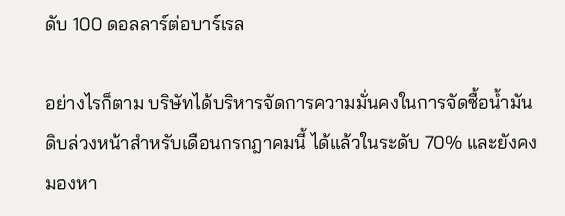ดับ 100 ดอลลาร์ต่อบาร์เรล

อย่างไรก็ตาม บริษัทได้บริหารจัดการความมั่นคงในการจัดซื้อน้ำมันดิบล่วงหน้าสำหรับเดือนกรกฎาคมนี้ ได้แล้วในระดับ 70% และยังคงมองหา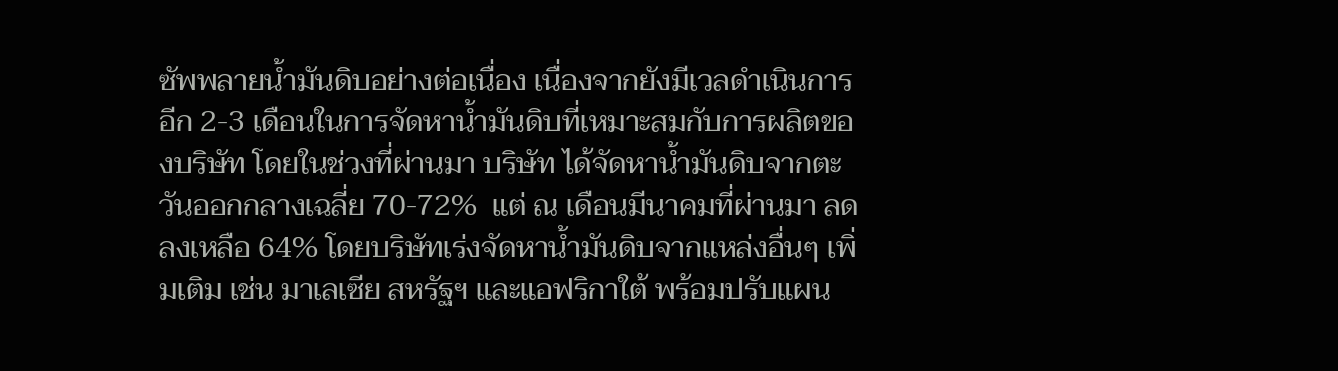ซัพพลายน้ำมันดิบอย่างต่อเนื่อง เนื่องจากยังมีเวลดำเนินการอีก 2-3 เดือนในการจัดหาน้ำมันดิบที่เหมาะสมกับการผลิตของบริษัท โดยในช่วงที่ผ่านมา บริษัท ได้จัดหาน้ำมันดิบจากตะวันออกกลางเฉลี่ย 70-72%  แต่ ณ เดือนมีนาคมที่ผ่านมา ลดลงเหลือ 64% โดยบริษัทเร่งจัดหาน้ำมันดิบจากแหล่งอื่นๆ เพิ่มเติม เช่น มาเลเซีย สหรัฐฯ และแอฟริกาใต้ พร้อมปรับแผน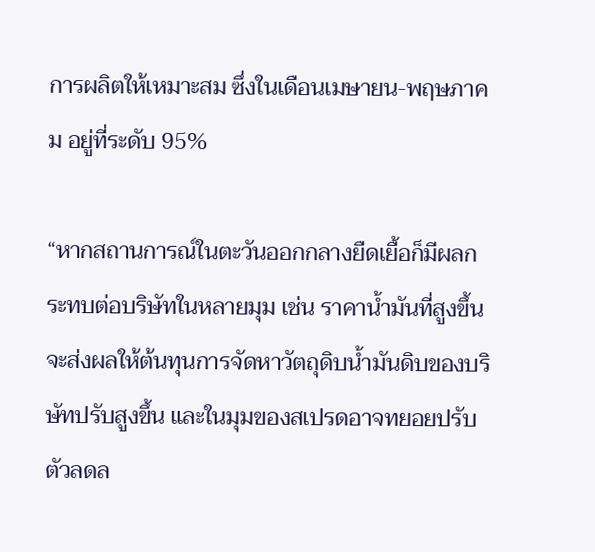การผลิตให้เหมาะสม ซึ่งในเดือนเมษายน-พฤษภาคม อยู่ที่ระดับ 95%

“หากสถานการณ์ในตะวันออกกลางยืดเยื้อก็มีผลกระทบต่อบริษัทในหลายมุม เช่น ราคาน้ำมันที่สูงขึ้นจะส่งผลให้ต้นทุนการจัดหาวัตถุดิบน้ำมันดิบของบริษัทปรับสูงขึ้น และในมุมของสเปรดอาจทยอยปรับตัวลดล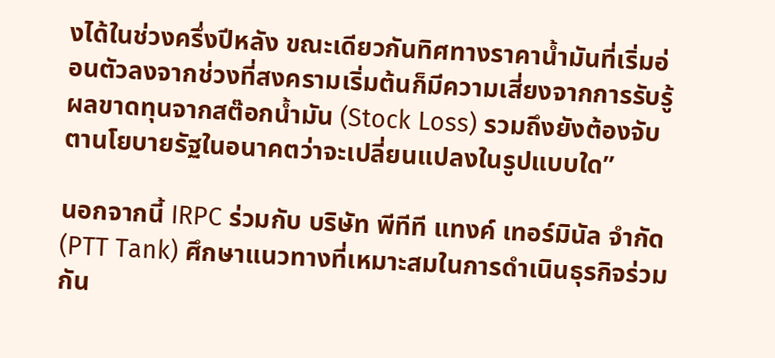งได้ในช่วงครึ่งปีหลัง ขณะเดียวกันทิศทางราคาน้ำมันที่เริ่มอ่อนตัวลงจากช่วงที่สงครามเริ่มต้นก็มีความเสี่ยงจากการรับรู้ผลขาดทุนจากสต๊อกน้ำมัน (Stock Loss) รวมถึงยังต้องจับตานโยบายรัฐในอนาคตว่าจะเปลี่ยนแปลงในรูปแบบใด”

นอกจากนี้ IRPC ร่วมกับ บริษัท พีทีที แทงค์ เทอร์มินัล จำกัด (PTT Tank) ศึกษาแนวทางที่เหมาะสมในการดำเนินธุรกิจร่วมกัน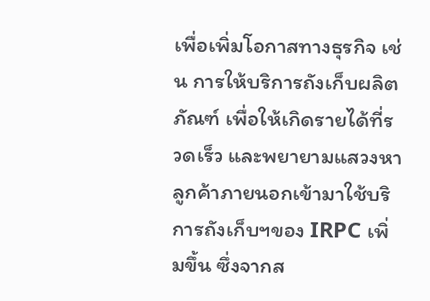เพื่อเพิ่มโอกาสทางธุรกิจ เช่น การให้บริการถังเก็บผลิตภัณฑ์ เพื่อให้เกิดรายได้ที่รวดเร็ว และพยายามแสวงหาลูกค้าภายนอกเข้ามาใช้บริการถังเก็บฯของ IRPC เพิ่มขึ้น ซึ่งจากส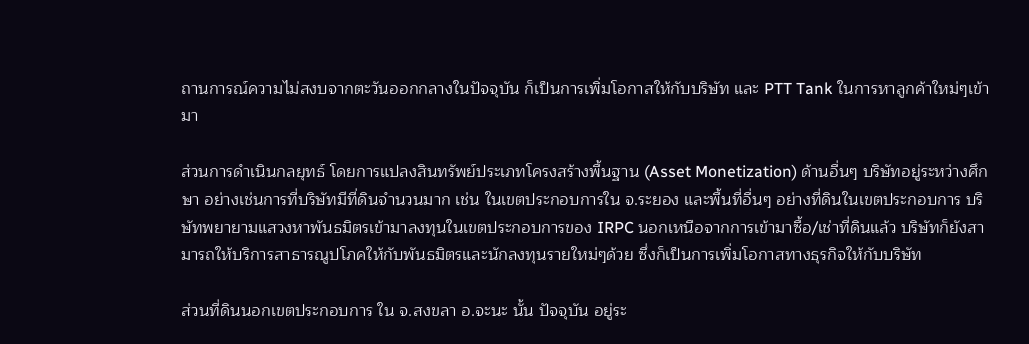ถานการณ์ความไม่สงบจากตะวันออกกลางในปัจจุบัน ก็เป็นการเพิ่มโอกาสให้กับบริษัท และ PTT Tank ในการหาลูกค้าใหม่ๆเข้ามา

ส่วนการดำเนินกลยุทธ์ โดยการแปลงสินทรัพย์ประเภทโครงสร้างพื้นฐาน (Asset Monetization) ด้านอื่นๆ บริษัทอยู่ระหว่างศึกษา อย่างเช่นการที่บริษัทมีที่ดินจำนวนมาก เช่น ในเขตประกอบการใน จ.ระยอง และพื้นที่อื่นๆ อย่างที่ดินในเขตประกอบการ บริษัทพยายามแสวงหาพันธมิตรเข้ามาลงทุนในเขตประกอบการของ IRPC นอกเหนือจากการเข้ามาซื้อ/เช่าที่ดินแล้ว บริษัทก็ยังสามารถให้บริการสาธารณูปโภคให้กับพันธมิตรและนักลงทุนรายใหม่ๆด้วย ซึ่งก็เป็นการเพิ่มโอกาสทางธุรกิจให้กับบริษัท

ส่วนที่ดินนอกเขตประกอบการ ใน จ.สงขลา อ.จะนะ นั้น ปัจจุบัน อยู่ระ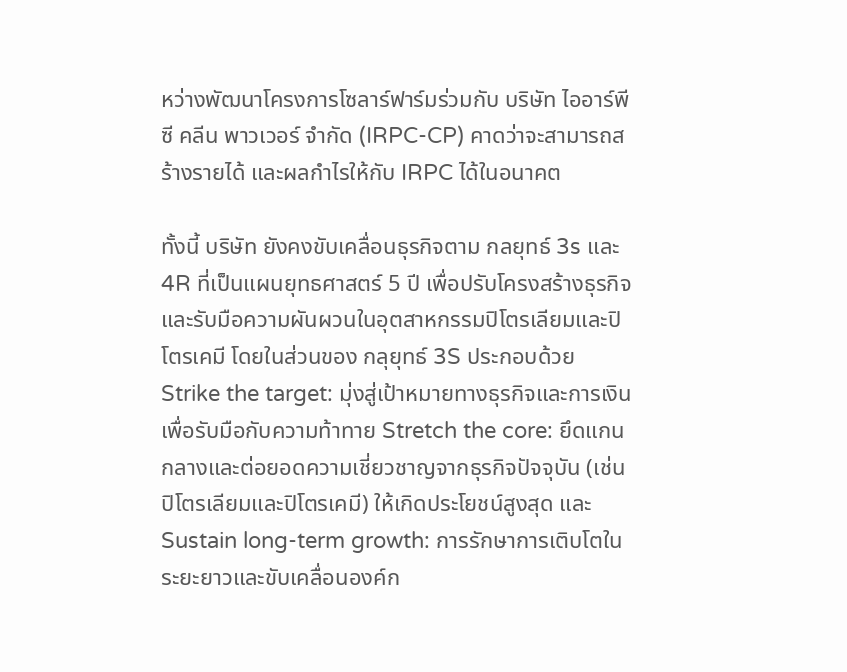หว่างพัฒนาโครงการโซลาร์ฟาร์มร่วมกับ บริษัท ไออาร์พีซี คลีน พาวเวอร์ จำกัด (IRPC-CP) คาดว่าจะสามารถสร้างรายได้ และผลกำไรให้กับ IRPC ได้ในอนาคต

ทั้งนี้ บริษัท ยังคงขับเคลื่อนธุรกิจตาม กลยุทธ์ 3s และ 4R ที่เป็นแผนยุทธศาสตร์ 5 ปี เพื่อปรับโครงสร้างธุรกิจและรับมือความผันผวนในอุตสาหกรรมปิโตรเลียมและปิโตรเคมี โดยในส่วนของ กลุยุทธ์ 3S ประกอบด้วย Strike the target: มุ่งสู่เป้าหมายทางธุรกิจและการเงินเพื่อรับมือกับความท้าทาย Stretch the core: ยึดแกนกลางและต่อยอดความเชี่ยวชาญจากธุรกิจปัจจุบัน (เช่น ปิโตรเลียมและปิโตรเคมี) ให้เกิดประโยชน์สูงสุด และ Sustain long-term growth: การรักษาการเติบโตในระยะยาวและขับเคลื่อนองค์ก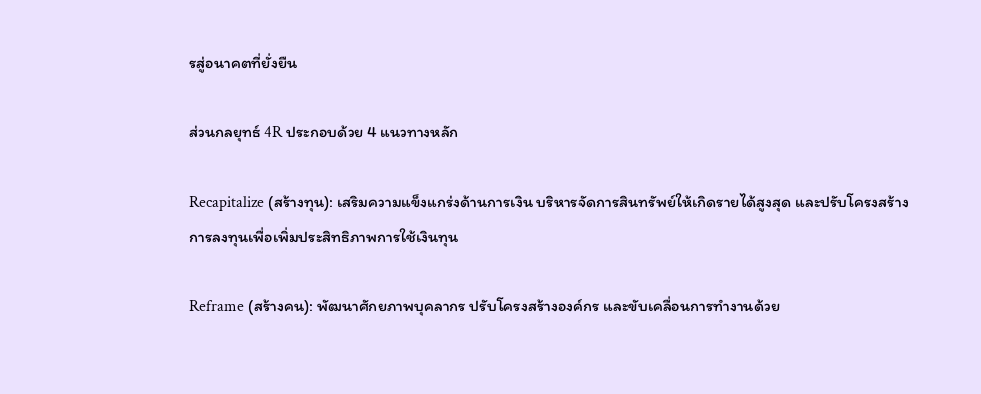รสู่อนาคตที่ยั่งยืน

ส่วนกลยุทธ์ 4R ประกอบด้วย 4 แนวทางหลัก

Recapitalize (สร้างทุน): เสริมความแข็งแกร่งด้านการเงิน บริหารจัดการสินทรัพย์ให้เกิดรายได้สูงสุด และปรับโครงสร้างการลงทุนเพื่อเพิ่มประสิทธิภาพการใช้เงินทุน

Reframe (สร้างคน): พัฒนาศักยภาพบุคลากร ปรับโครงสร้างองค์กร และขับเคลื่อนการทำงานด้วย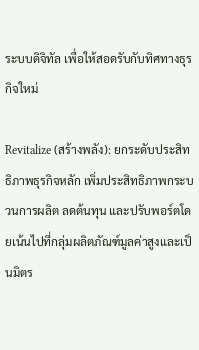ระบบดิจิทัล เพื่อให้สอดรับกับทิศทางธุรกิจใหม่

Revitalize (สร้างพลัง): ยกระดับประสิทธิภาพธุรกิจหลัก เพิ่มประสิทธิภาพกระบวนการผลิต ลดต้นทุน และปรับพอร์ตโดยเน้นไปที่กลุ่มผลิตภัณฑ์มูลค่าสูงและเป็นมิตร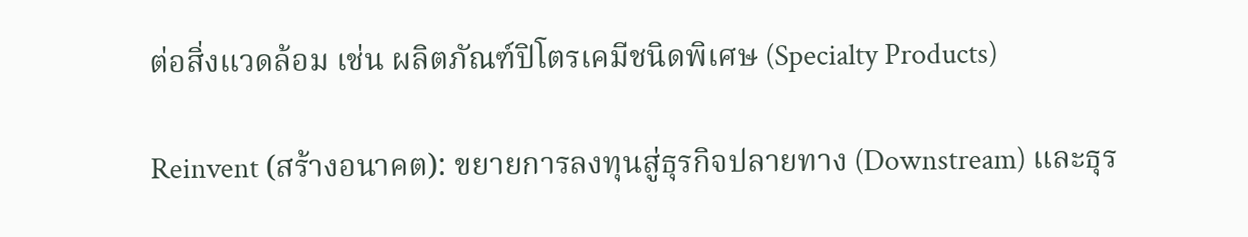ต่อสิ่งแวดล้อม เช่น ผลิตภัณฑ์ปิโตรเคมีชนิดพิเศษ (Specialty Products)

Reinvent (สร้างอนาคต): ขยายการลงทุนสู่ธุรกิจปลายทาง (Downstream) และธุร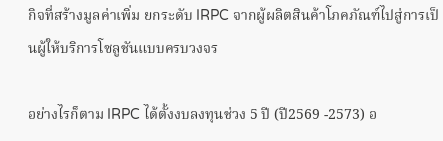กิจที่สร้างมูลค่าเพิ่ม ยกระดับ IRPC จากผู้ผลิตสินค้าโภคภัณฑ์ไปสู่การเป็นผู้ให้บริการโซลูชันแบบครบวงจร

อย่างไรก็ตาม IRPC ได้ตั้งงบลงทุนช่วง 5 ปี (ปี2569 -2573) อ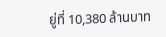ยู่ที่ 10,380 ล้านบาท